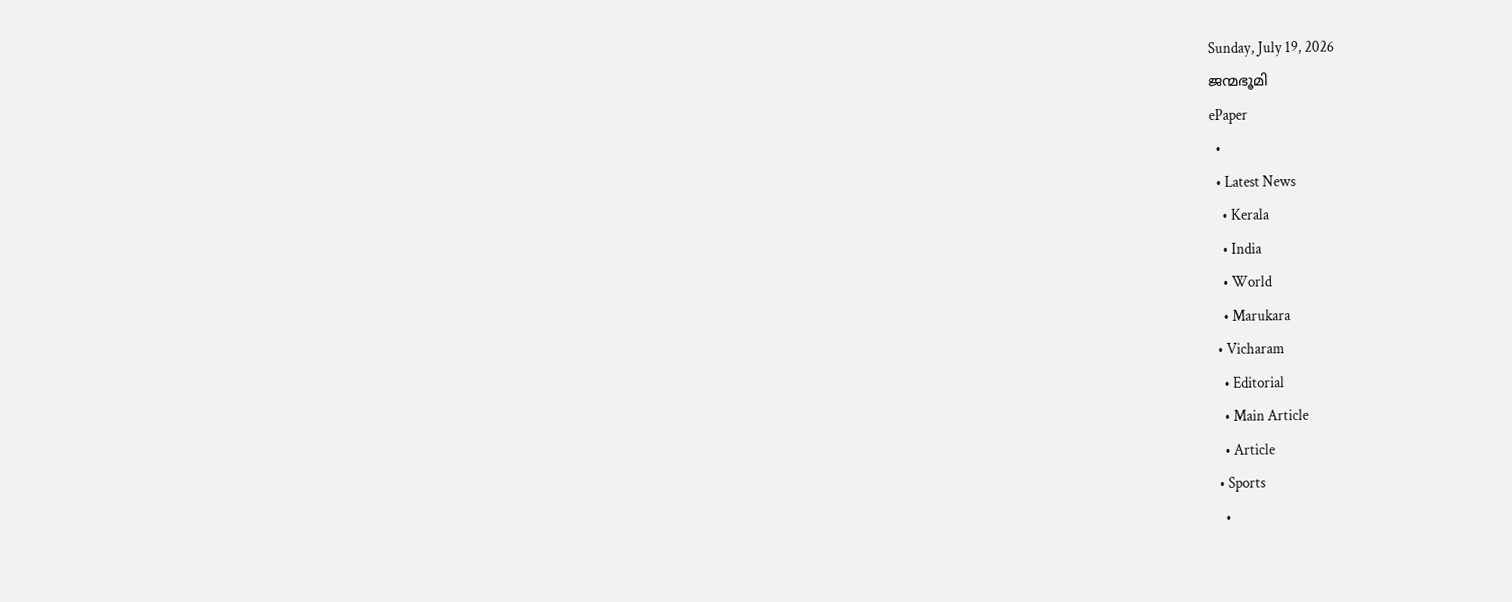Sunday, July 19, 2026
ജന്മഭൂമി
ePaper
  •
  • Latest News
    • Kerala
    • India
    • World
    • Marukara
  • Vicharam
    • Editorial
    • Main Article
    • Article
  • Sports
    •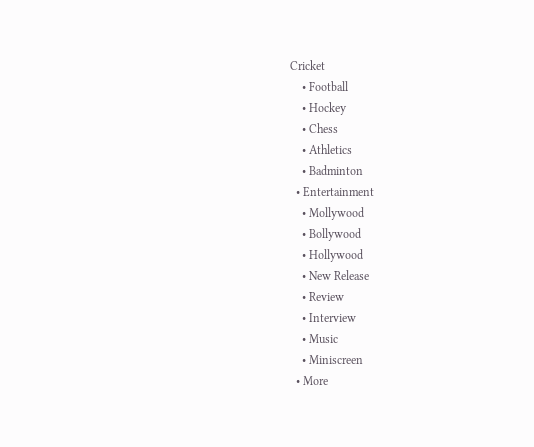Cricket
    • Football
    • Hockey
    • Chess
    • Athletics
    • Badminton
  • Entertainment
    • Mollywood
    • Bollywood
    • Hollywood
    • New Release
    • Review
    • Interview
    • Music
    • Miniscreen
  • More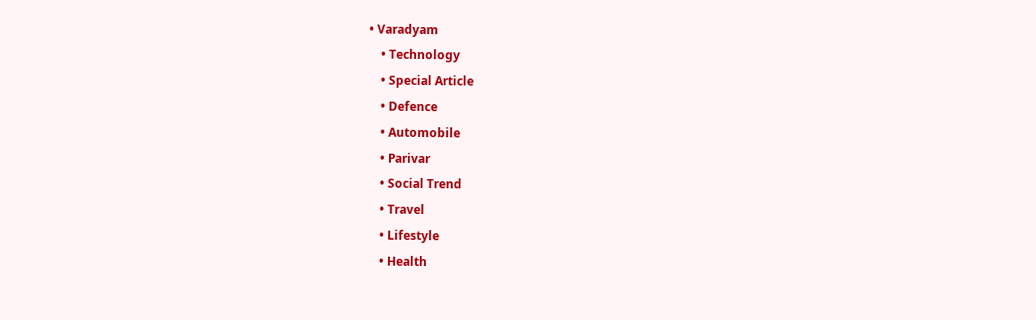• Varadyam
    • Technology
    • Special Article
    • Defence
    • Automobile
    • Parivar
    • Social Trend
    • Travel
    • Lifestyle
    • Health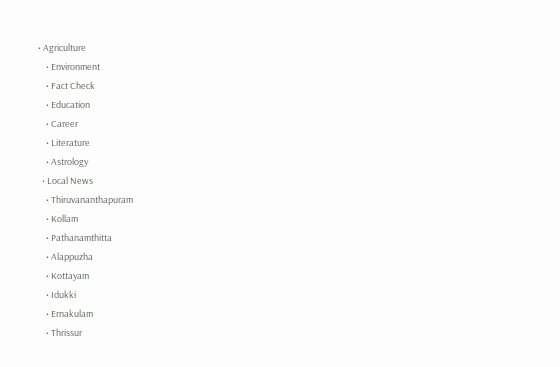• Agriculture
    • Environment
    • Fact Check
    • Education
    • Career
    • Literature
    • Astrology
  • Local News
    • Thiruvananthapuram
    • Kollam
    • Pathanamthitta
    • Alappuzha
    • Kottayam
    • Idukki
    • Ernakulam
    • Thrissur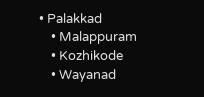• Palakkad
    • Malappuram
    • Kozhikode
    • Wayanad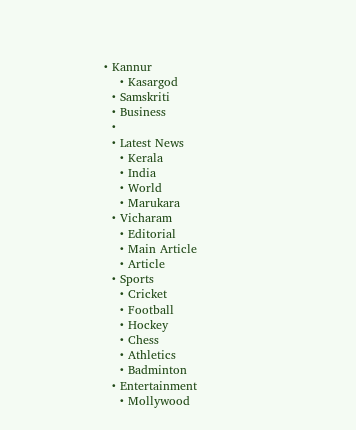• Kannur
    • Kasargod
  • Samskriti
  • Business
  •
  • Latest News
    • Kerala
    • India
    • World
    • Marukara
  • Vicharam
    • Editorial
    • Main Article
    • Article
  • Sports
    • Cricket
    • Football
    • Hockey
    • Chess
    • Athletics
    • Badminton
  • Entertainment
    • Mollywood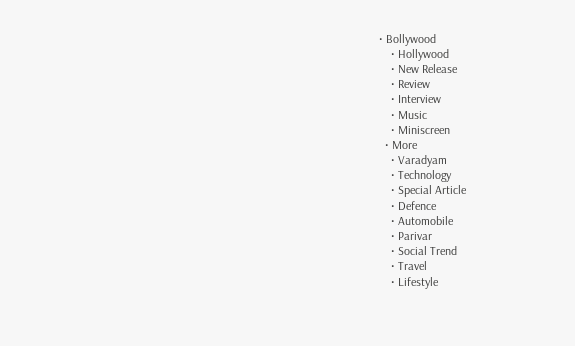• Bollywood
    • Hollywood
    • New Release
    • Review
    • Interview
    • Music
    • Miniscreen
  • More
    • Varadyam
    • Technology
    • Special Article
    • Defence
    • Automobile
    • Parivar
    • Social Trend
    • Travel
    • Lifestyle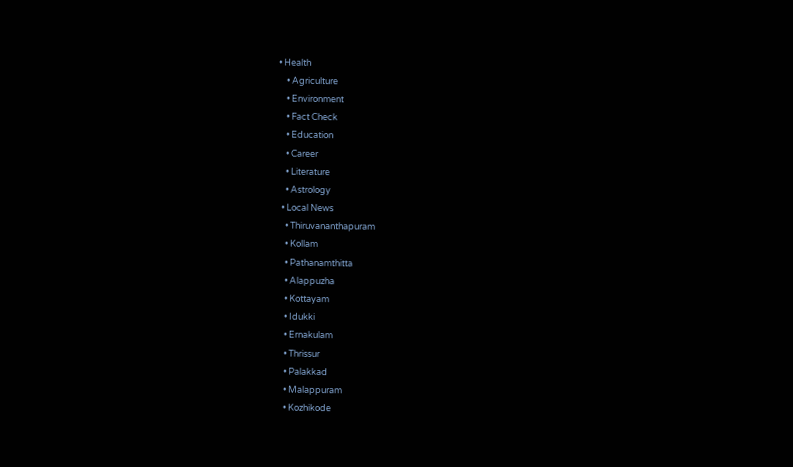• Health
    • Agriculture
    • Environment
    • Fact Check
    • Education
    • Career
    • Literature
    • Astrology
  • Local News
    • Thiruvananthapuram
    • Kollam
    • Pathanamthitta
    • Alappuzha
    • Kottayam
    • Idukki
    • Ernakulam
    • Thrissur
    • Palakkad
    • Malappuram
    • Kozhikode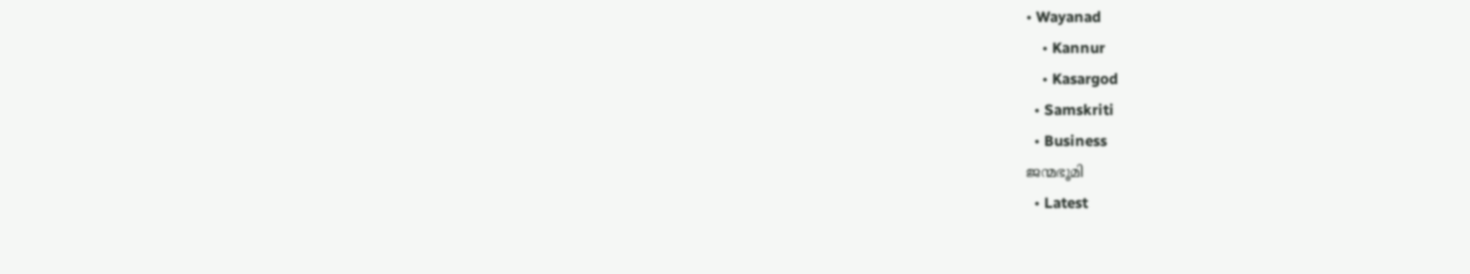• Wayanad
    • Kannur
    • Kasargod
  • Samskriti
  • Business
ജന്മഭൂമി
  • Latest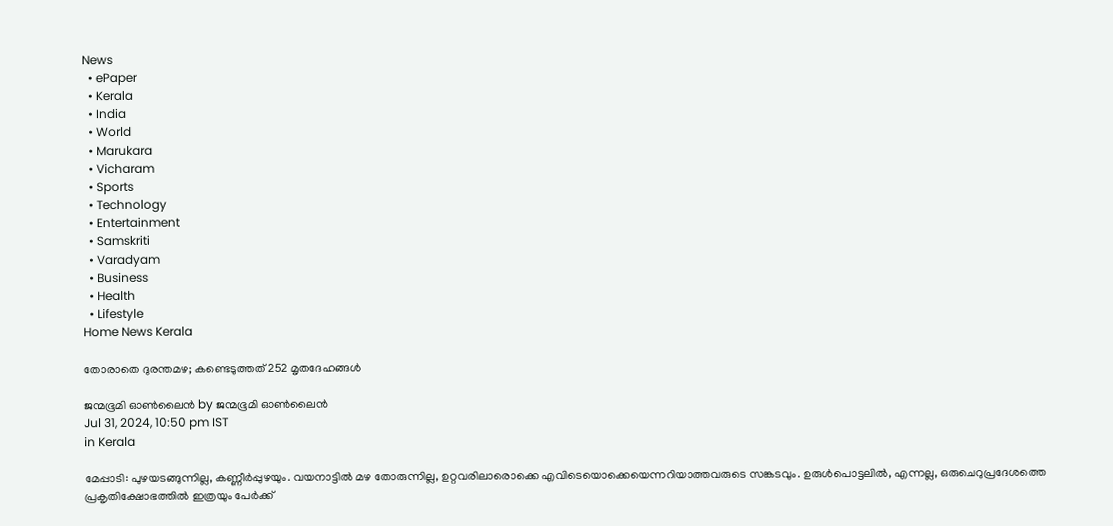News
  • ePaper
  • Kerala
  • India
  • World
  • Marukara
  • Vicharam
  • Sports
  • Technology
  • Entertainment
  • Samskriti
  • Varadyam
  • Business
  • Health
  • Lifestyle
Home News Kerala

തോരാതെ ദുരന്തമഴ; കണ്ടെടുത്തത് 252 മൃതദേഹങ്ങള്‍

ജന്മഭൂമി ഓണ്‍ലൈന്‍ by ജന്മഭൂമി ഓണ്‍ലൈന്‍
Jul 31, 2024, 10:50 pm IST
in Kerala

മേപ്പാടി: പുഴയടങ്ങുന്നില്ല, കണ്ണീര്‍പ്പുഴയും. വയനാട്ടില്‍ മഴ തോരുന്നില്ല, ഉറ്റവരിലാരൊക്കെ എവിടെയൊക്കെയെന്നറിയാത്തവരുടെ സങ്കടവും. ഉരുള്‍പൊട്ടലില്‍, എന്നല്ല, ഒരുചെറുപ്രദേശത്തെ പ്രകൃതിക്ഷോഭത്തില്‍ ഇത്രയും പേര്‍ക്ക്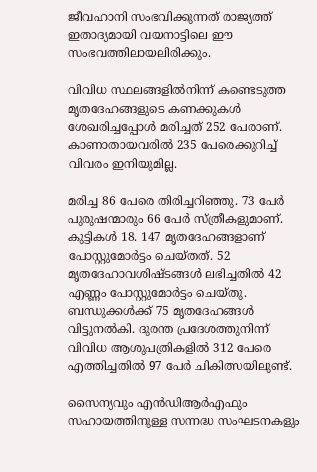ജീവഹാനി സംഭവിക്കുന്നത് രാജ്യത്ത് ഇതാദ്യമായി വയനാട്ടിലെ ഈ സംഭവത്തിലായലിരിക്കും.

വിവിധ സ്ഥലങ്ങളില്‍നിന്ന് കണ്ടെടുത്ത മൃതദേഹങ്ങളുടെ കണക്കുകള്‍ ശേഖരിച്ചപ്പോള്‍ മരിച്ചത് 252 പേരാണ്. കാണാതായവരില്‍ 235 പേരെക്കുറിച്ച് വിവരം ഇനിയുമില്ല.

മരിച്ച 86 പേരെ തിരിച്ചറിഞ്ഞു. 73 പേര്‍ പുരുഷന്മാരും 66 പേര്‍ സ്ത്രീകളുമാണ്. കുട്ടികള്‍ 18. 147 മൃതദേഹങ്ങളാണ് പോസ്റ്റുമോര്‍ട്ടം ചെയ്തത്. 52 മൃതദേഹാവശിഷ്ടങ്ങള്‍ ലഭിച്ചതില്‍ 42 എണ്ണം പോസ്റ്റുമോര്‍ട്ടം ചെയ്തു. ബന്ധുക്കള്‍ക്ക് 75 മൃതദേഹങ്ങള്‍ വിട്ടുനല്‍കി. ദുരന്ത പ്രദേശത്തുനിന്ന് വിവിധ ആശുപത്രികളില്‍ 312 പേരെ എത്തിച്ചതില്‍ 97 പേര്‍ ചികിത്സയിലുണ്ട്.

സൈന്യവും എന്‍ഡിആര്‍എഫും സഹായത്തിനുള്ള സന്നദ്ധ സംഘടനകളും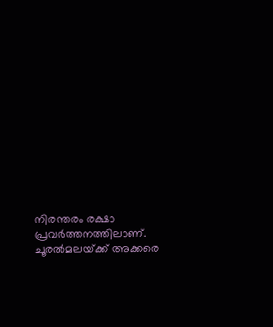നിരന്തരം രക്ഷാ പ്രവര്‍ത്തനത്തിലാണ്. ചൂരല്‍മലയ്‌ക്ക് അക്കരെ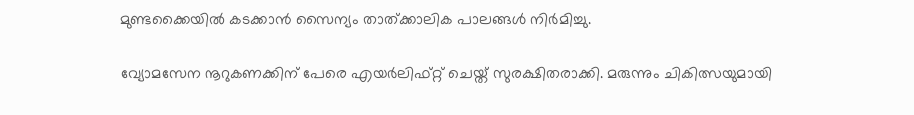മുണ്ടക്കൈയില്‍ കടക്കാന്‍ സൈന്യം താത്ക്കാലിക പാലങ്ങള്‍ നിര്‍മിച്ചു.

വ്യോമസേന നൂറുകണക്കിന് പേരെ എയര്‍ലിഫ്റ്റ് ചെയ്ത് സുരക്ഷിതരാക്കി. മരുന്നും ചികിത്സയുമായി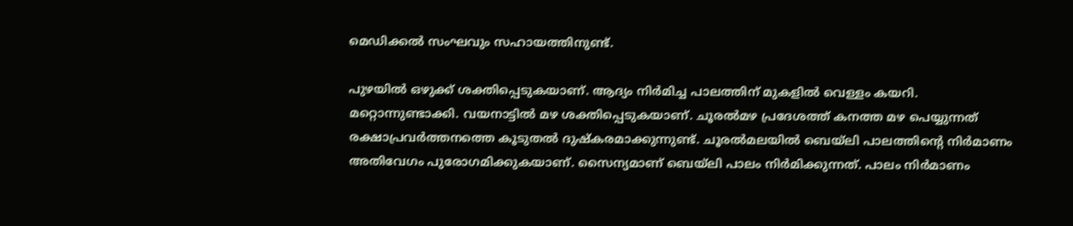മെഡിക്കല്‍ സംഘവും സഹായത്തിനുണ്ട്.

പുഴയില്‍ ഒഴുക്ക് ശക്തിപ്പെടുകയാണ്. ആദ്യം നിര്‍മിച്ച പാലത്തിന് മുകളില്‍ വെള്ളം കയറി. മറ്റൊന്നുണ്ടാക്കി. വയനാട്ടില്‍ മഴ ശക്തിപ്പെടുകയാണ്. ചൂരല്‍മഴ പ്രദേശത്ത് കനത്ത മഴ പെയ്യുന്നത് രക്ഷാപ്രവര്‍ത്തനത്തെ കൂടുതല്‍ ദുഷ്‌കരമാക്കുന്നുണ്ട്. ചൂരല്‍മലയില്‍ ബെയ്ലി പാലത്തിന്റെ നിര്‍മാണം അതിവേഗം പുരോഗമിക്കുകയാണ്. സൈന്യമാണ് ബെയ്ലി പാലം നിര്‍മിക്കുന്നത്. പാലം നിര്‍മാണം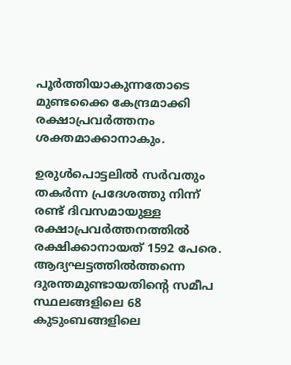പൂര്‍ത്തിയാകുന്നതോടെ മുണ്ടക്കൈ കേന്ദ്രമാക്കി രക്ഷാപ്രവര്‍ത്തനം ശക്തമാക്കാനാകും.

ഉരുള്‍പൊട്ടലില്‍ സര്‍വതും തകര്‍ന്ന പ്രദേശത്തു നിന്ന് രണ്ട് ദിവസമായുള്ള രക്ഷാപ്രവര്‍ത്തനത്തില്‍ രക്ഷിക്കാനായത് 1592 പേരെ. ആദ്യഘട്ടത്തില്‍ത്തന്നെ ദുരന്തമുണ്ടായതിന്റെ സമീപ സ്ഥലങ്ങളിലെ 68 കുടുംബങ്ങളിലെ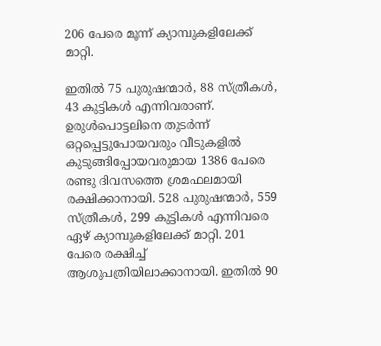206 പേരെ മൂന്ന് ക്യാമ്പുകളിലേക്ക് മാറ്റി.

ഇതില്‍ 75 പുരുഷന്മാര്‍, 88 സ്ത്രീകള്‍, 43 കുട്ടികള്‍ എന്നിവരാണ്. ഉരുള്‍പൊട്ടലിനെ തുടര്‍ന്ന് ഒറ്റപ്പെട്ടുപോയവരും വീടുകളില്‍ കുടുങ്ങിപ്പോയവരുമായ 1386 പേരെ രണ്ടു ദിവസത്തെ ശ്രമഫലമായി രക്ഷിക്കാനായി. 528 പുരുഷന്മാര്‍, 559 സ്ത്രീകള്‍, 299 കുട്ടികള്‍ എന്നിവരെ ഏഴ് ക്യാമ്പുകളിലേക്ക് മാറ്റി. 201 പേരെ രക്ഷിച്ച് ആശുപത്രിയിലാക്കാനായി. ഇതില്‍ 90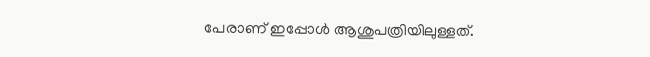പേരാണ് ഇപ്പോള്‍ ആശുപത്രിയിലുള്ളത്.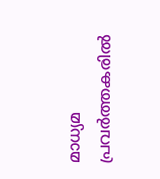മാധ്യമ പ്രവര്‍ത്തകരില്‍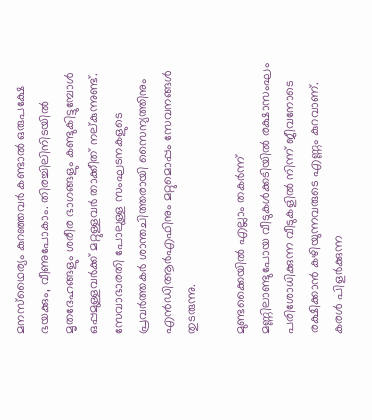മനസ്‌ഥൈര്യം കുറഞ്ഞവര്‍ കണ്ടാല്‍ ഒരുപക്ഷേ ഭയക്കും, വീണുപോകാം. തിരച്ചിലിനിടയില്‍ മൃതദേഹങ്ങളും ശരീര ഭാഗങ്ങളും കണ്ടുകിട്ടുമ്പോള്‍ ഒപ്പമുള്ളവര്‍ക്ക് മറ്റുള്ളവര്‍ താക്കീത് നല്കുന്നുണ്ട്. സേവാഭാരതി പോലുള്ള സംഘടനകളുടെ പ്രവര്‍ത്തകര്‍ ശാന്തചിത്തരായി സൈന്യത്തിനും എന്‍ഡിആര്‍എഫിനും മറ്റുമൊപ്പം സേവനങ്ങള്‍ തുടരുന്നു.

മുണ്ടക്കൈയില്‍ എല്ലാം തകര്‍ന്ന് മണ്ണിലാണ്ടുപോയ വീടുകള്‍ക്കടിയില്‍ രക്ഷാസംഘം പരിശോധിക്കുന്ന വീടുകളില്‍ നിന്ന് ജീവനോടെ രക്ഷിക്കാന്‍ കഴിയുന്നവരുടെ എണ്ണം കുറവാണ്. കരള്‍ പിളര്‍ക്കുന്ന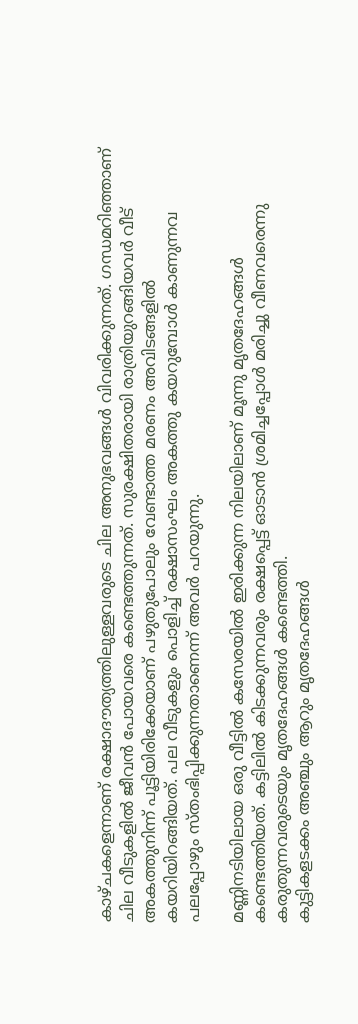കാഴ്ചകളെന്നാണ് രക്ഷാദൗത്യത്തിലുള്ളവരുടെ ചില അനുഭവങ്ങള്‍ വിവരിക്കുന്നത്. ഗന്ധമറിഞ്ഞാണ് ചില വീടുകളില്‍ ജീവന്‍ പോയവരെ കണ്ടെത്തുന്നത്. സുരക്ഷിതരായി രാത്രിയുറങ്ങിയവര്‍ വീട് അകത്തുനിന്ന് പൂട്ടിയിരിക്കേയാണ് പഴുതുപോലും വേണ്ടാത്ത മരണം അവിടങ്ങളില്‍ കയറിയിറങ്ങിയത്. പല വീടുകളും പൊളിച്ച് രക്ഷാസംഘം അകത്തു കയറുമ്പോള്‍ കാണുന്നവ പലപ്പോഴും സ്തംഭിപ്പിക്കുന്നതാണെന്ന് അവര്‍ പറയുന്നു.

മണ്ണിനടിയിലായ ഒരു വീട്ടില്‍ കസേരയില്‍ ഇരിക്കുന്ന നിലയിലാണ് മൂന്നു മൃതദേഹങ്ങള്‍ കണ്ടെത്തിയത്. കട്ടിലില്‍ കിടക്കുന്നവരും രക്ഷപ്പെട്ട് ഓടാന്‍ ശ്രമിച്ചപ്പോള്‍ മരിച്ചു വീണവരെന്നു കരുതുന്നവരുടെയും മൃതദേഹങ്ങള്‍ കണ്ടെത്തി.
കുട്ടികളടക്കം അഞ്ചും ആറും മൃതദേഹങ്ങള്‍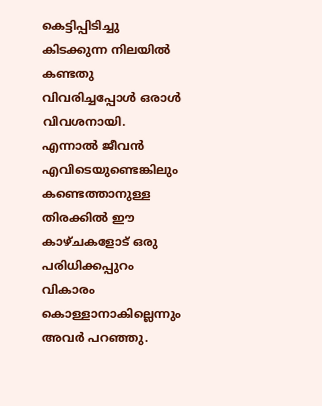കെട്ടിപ്പിടിച്ചു കിടക്കുന്ന നിലയില്‍ കണ്ടതു വിവരിച്ചപ്പോള്‍ ഒരാള്‍ വിവശനായി. എന്നാല്‍ ജീവന്‍ എവിടെയുണ്ടെങ്കിലും കണ്ടെത്താനുള്ള തിരക്കില്‍ ഈ കാഴ്ചകളോട് ഒരു പരിധിക്കപ്പുറം വികാരം കൊള്ളാനാകില്ലെന്നും അവര്‍ പറഞ്ഞു.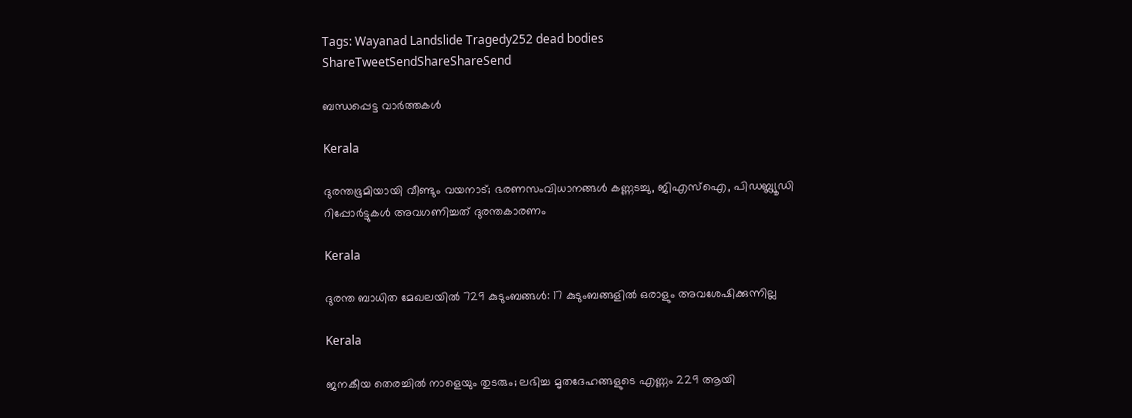Tags: Wayanad Landslide Tragedy252 dead bodies
ShareTweetSendShareShareSend

ബന്ധപ്പെട്ട വാര്‍ത്തകള്‍

Kerala

ദുരന്തഭൂമിയായി വീണ്ടും വയനാട്; ഭരണസംവിധാനങ്ങള്‍ കണ്ണടച്ചു, ജിഎസ്ഐ, പിഡബ്ല്യൂഡി റിപ്പോര്‍ട്ടുകള്‍ അവഗണിച്ചത് ദുരന്തകാരണം

Kerala

ദുരന്ത ബാധിത മേഖലയില്‍ 729 കുടുംബങ്ങള്‍: 17 കുടുംബങ്ങളില്‍ ഒരാളും അവശേഷിക്കുന്നില്ല

Kerala

ജനകീയ തെരച്ചില്‍ നാളെയും തുടരും; ലഭിച്ച മൃതദേഹങ്ങളുടെ എണ്ണം 229 ആയി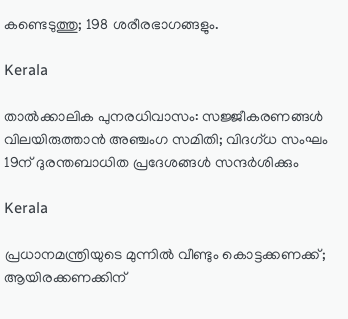കണ്ടെടുത്തു; 198 ശരീരഭാഗങ്ങളും.

Kerala

താല്‍ക്കാലിക പുനരധിവാസം: സജ്ജീകരണങ്ങള്‍ വിലയിരുത്താന്‍ അഞ്ചംഗ സമിതി; വിദഗ്ധ സംഘം 19ന് ദുരന്തബാധിത പ്രദേശങ്ങള്‍ സന്ദര്‍ശിക്കും

Kerala

പ്രധാനമന്ത്രിയുടെ മുന്നില്‍ വീണ്ടും കൊട്ടക്കണക്ക്; ആയിരക്കണക്കിന്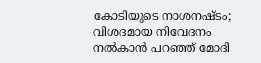കോടിയുടെ നാശനഷ്ടം; വിശദമായ നിവേദനം നല്‍കാന്‍ പറഞ്ഞ് മോദി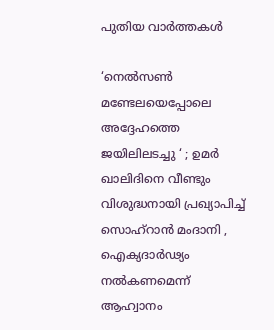പുതിയ വാര്‍ത്തകള്‍

‘നെൽസൺ മണ്ടേലയെപ്പോലെ അദ്ദേഹത്തെ ജയിലിലടച്ചു ‘ ; ഉമർ ഖാലിദിനെ വീണ്ടും വിശുദ്ധനായി പ്രഖ്യാപിച്ച് സൊഹ്‌റാൻ മംദാനി , ഐക്യദാർഢ്യം നൽകണമെന്ന് ആഹ്വാനം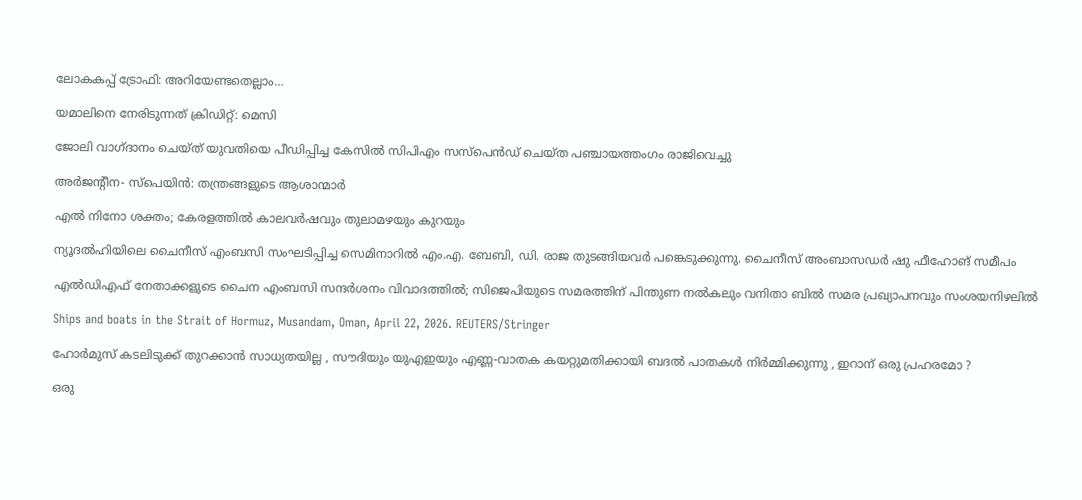ലോകകപ്പ് ട്രോഫി: അറിയേണ്ടതെല്ലാം…

യമാലിനെ നേരിടുന്നത് ക്രിഡിറ്റ്: മെസി

ജോലി വാഗ്ദാനം ചെയ്ത് യുവതിയെ പീഡിപ്പിച്ച കേസില്‍ സിപിഎം സസ്പെൻഡ് ചെയ്ത പഞ്ചായത്തംഗം രാജിവെച്ചു

അര്‍ജന്റീന- സ്‌പെയിന്‍: തന്ത്രങ്ങളുടെ ആശാന്മാര്‍

എല്‍ നിനോ ശക്തം; കേരളത്തില്‍ കാലവര്‍ഷവും തുലാമഴയും കുറയും

ന്യൂദല്‍ഹിയിലെ ചൈനീസ് എംബസി സംഘടിപ്പിച്ച സെമിനാറില്‍ എം.എ. ബേബി, ഡി. രാജ തുടങ്ങിയവര്‍ പങ്കെടുക്കുന്നു. ചൈനീസ് അംബാസഡര്‍ ഷു ഫീഹോങ് സമീപം

എല്‍ഡിഎഫ് നേതാക്കളുടെ ചൈന എംബസി സന്ദര്‍ശനം വിവാദത്തില്‍; സിജെപിയുടെ സമരത്തിന് പിന്തുണ നല്‍കലും വനിതാ ബില്‍ സമര പ്രഖ്യാപനവും സംശയനിഴലില്‍

Ships and boats in the Strait of Hormuz, Musandam, Oman, April 22, 2026. REUTERS/Stringer

ഹോർമുസ് കടലിടുക്ക് തുറക്കാൻ സാധ്യതയില്ല , സൗദിയും യുഎഇയും എണ്ണ-വാതക കയറ്റുമതിക്കായി ബദൽ പാതകൾ നിർമ്മിക്കുന്നു , ഇറാന് ഒരു പ്രഹരമോ ?

ഒരു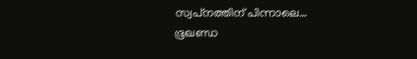സ്വപ്‌നത്തിന് പിന്നാലെ… ഭൂഖണ്ഡ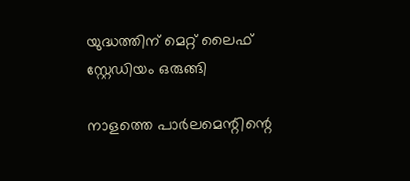യുദ്ധത്തിന് മെറ്റ് ലൈഫ് സ്റ്റേഡിയം ഒരുങ്ങി

നാളത്തെ പാർലമെന്റിന്റെ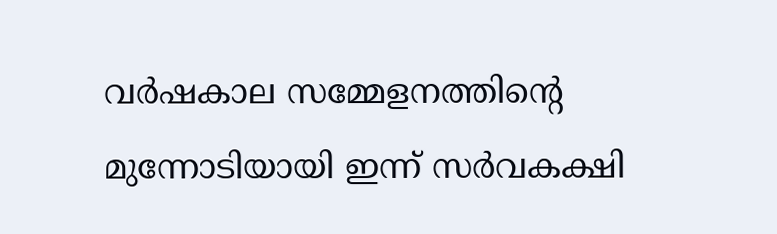വർഷകാല സമ്മേളനത്തിന്റെ മുന്നോടിയായി ഇന്ന് സർവകക്ഷി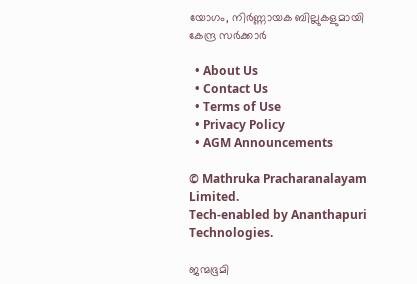യോഗം, നിർണ്ണായക ബില്ലുകളുമായി കേന്ദ്ര സർക്കാർ

  • About Us
  • Contact Us
  • Terms of Use
  • Privacy Policy
  • AGM Announcements

© Mathruka Pracharanalayam Limited.
Tech-enabled by Ananthapuri Technologies.

ജന്മഭൂമി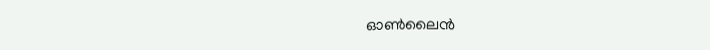ഓണ്‍ലൈന്‍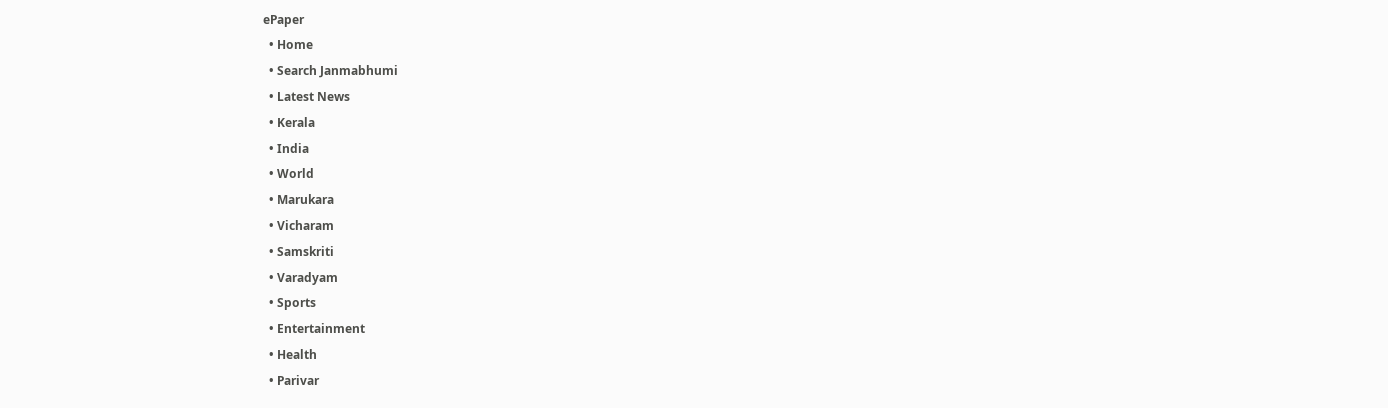ePaper
  • Home
  • Search Janmabhumi
  • Latest News
  • Kerala
  • India
  • World
  • Marukara
  • Vicharam
  • Samskriti
  • Varadyam
  • Sports
  • Entertainment
  • Health
  • Parivar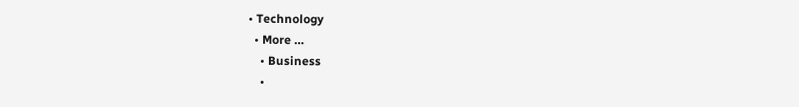• Technology
  • More …
    • Business
    •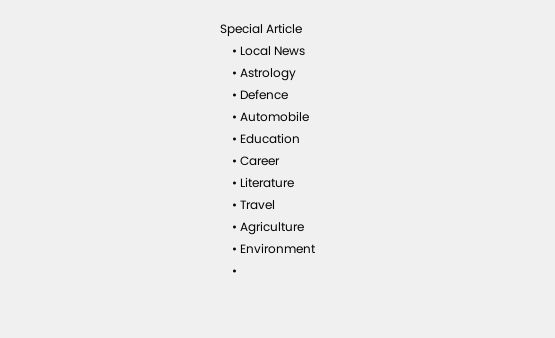Special Article
    • Local News
    • Astrology
    • Defence
    • Automobile
    • Education
    • Career
    • Literature
    • Travel
    • Agriculture
    • Environment
    •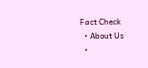Fact Check
  • About Us
  •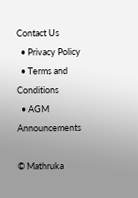Contact Us
  • Privacy Policy
  • Terms and Conditions
  • AGM Announcements

© Mathruka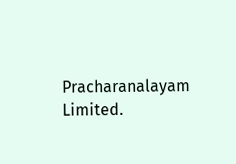Pracharanalayam Limited.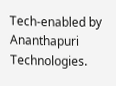Tech-enabled by Ananthapuri Technologies.